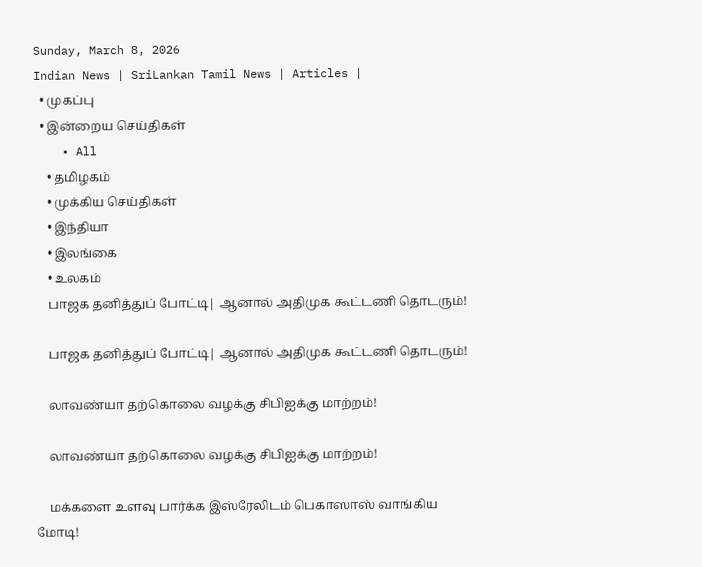Sunday, March 8, 2026
Indian News | SriLankan Tamil News | Articles |
  • முகப்பு
  • இன்றைய செய்திகள்
    • All
    • தமிழகம்
    • முக்கிய செய்திகள்
    • இந்தியா
    • இலங்கை
    • உலகம்
    பாஜக தனித்துப் போட்டி| ஆனால் அதிமுக கூட்டணி தொடரும்!

    பாஜக தனித்துப் போட்டி| ஆனால் அதிமுக கூட்டணி தொடரும்!

    லாவண்யா தற்கொலை வழக்கு சிபிஐக்கு மாற்றம்!

    லாவண்யா தற்கொலை வழக்கு சிபிஐக்கு மாற்றம்!

    மக்களை உளவு பார்க்க இஸ்ரேலிடம் பெகாஸாஸ் வாங்கிய மோடி!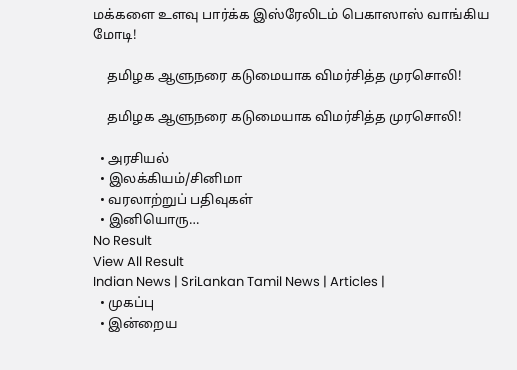மக்களை உளவு பார்க்க இஸ்ரேலிடம் பெகாஸாஸ் வாங்கிய மோடி!

    தமிழக ஆளுநரை கடுமையாக விமர்சித்த முரசொலி!

    தமிழக ஆளுநரை கடுமையாக விமர்சித்த முரசொலி!

  • அரசியல்
  • இலக்கியம்/சினிமா
  • வரலாற்றுப் பதிவுகள்
  • இனியொரு…
No Result
View All Result
Indian News | SriLankan Tamil News | Articles |
  • முகப்பு
  • இன்றைய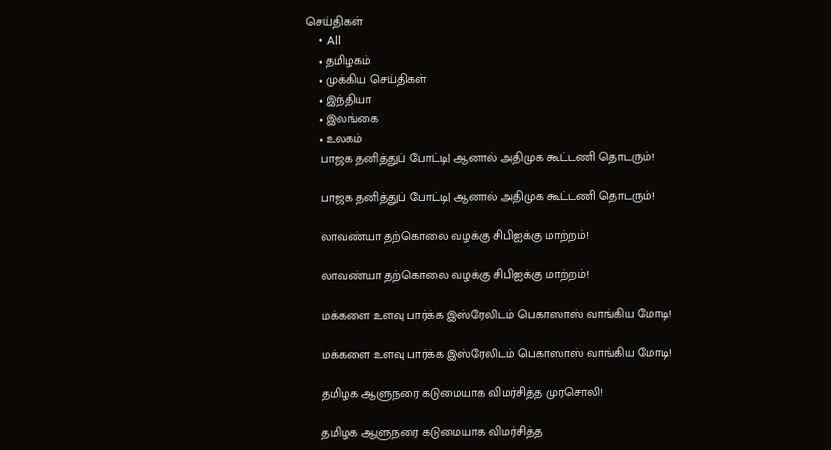செய்திகள்
    • All
    • தமிழகம்
    • முக்கிய செய்திகள்
    • இந்தியா
    • இலங்கை
    • உலகம்
    பாஜக தனித்துப் போட்டி| ஆனால் அதிமுக கூட்டணி தொடரும்!

    பாஜக தனித்துப் போட்டி| ஆனால் அதிமுக கூட்டணி தொடரும்!

    லாவண்யா தற்கொலை வழக்கு சிபிஐக்கு மாற்றம்!

    லாவண்யா தற்கொலை வழக்கு சிபிஐக்கு மாற்றம்!

    மக்களை உளவு பார்க்க இஸ்ரேலிடம் பெகாஸாஸ் வாங்கிய மோடி!

    மக்களை உளவு பார்க்க இஸ்ரேலிடம் பெகாஸாஸ் வாங்கிய மோடி!

    தமிழக ஆளுநரை கடுமையாக விமர்சித்த முரசொலி!

    தமிழக ஆளுநரை கடுமையாக விமர்சித்த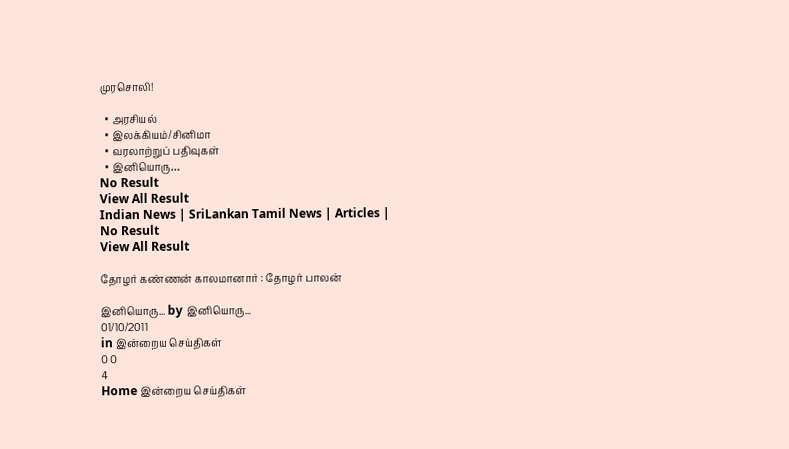முரசொலி!

  • அரசியல்
  • இலக்கியம்/சினிமா
  • வரலாற்றுப் பதிவுகள்
  • இனியொரு…
No Result
View All Result
Indian News | SriLankan Tamil News | Articles |
No Result
View All Result

தோழர் கண்ணன் காலமானார் : தோழர் பாலன்

இனியொரு... by இனியொரு...
01/10/2011
in இன்றைய செய்திகள்
0 0
4
Home இன்றைய செய்திகள்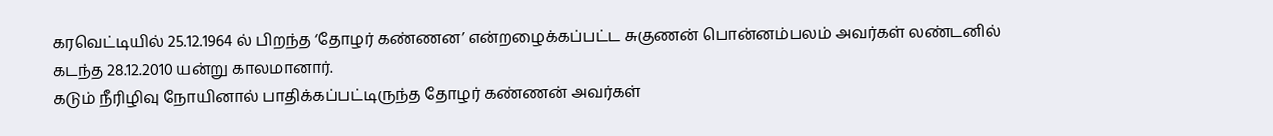கரவெட்டியில் 25.12.1964 ல் பிறந்த ‘தோழர் கண்ணன’ என்றழைக்கப்பட்ட சுகுணன் பொன்னம்பலம் அவர்கள் லண்டனில் கடந்த 28.12.2010 யன்று காலமானார்.
கடும் நீரிழிவு நோயினால் பாதிக்கப்பட்டிருந்த தோழர் கண்ணன் அவர்கள்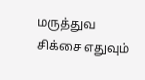மருத்துவ சிக்சை எதுவும்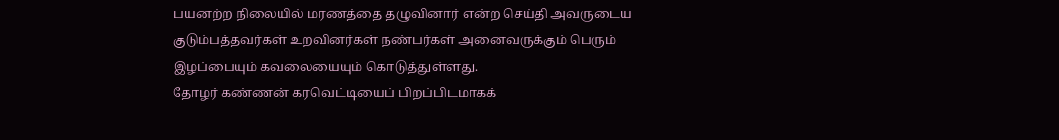பயனற்ற நிலையில் மரணத்தை தழுவினார் என்ற செய்தி அவருடைய குடும்பத்தவர்கள் உறவினர்கள் நண்பர்கள் அனைவருக்கும் பெரும் இழப்பையும் கவலையையும் கொடுத்துள்ளது.
தோழர் கண்ணன் கரவெட்டியைப் பிறப்பிடமாகக்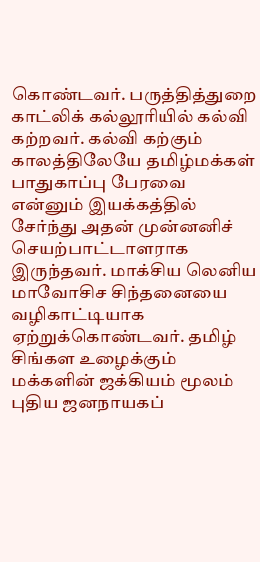கொண்டவர். பருத்தித்துறை காட்லிக் கல்லூரியில் கல்வி கற்றவர். கல்வி கற்கும் காலத்திலேயே தமிழ்மக்கள் பாதுகாப்பு பேரவை என்னும் இயக்கத்தில் சேர்ந்து அதன் முன்னனிச் செயற்பாட்டாளராக இருந்தவர். மாக்சிய லெனிய மாவோசிச சிந்தனையை வழிகாட்டியாக ஏற்றுக்கொண்டவர். தமிழ் சிங்கள உழைக்கும் மக்களின் ஜக்கியம் மூலம் புதிய ஜனநாயகப்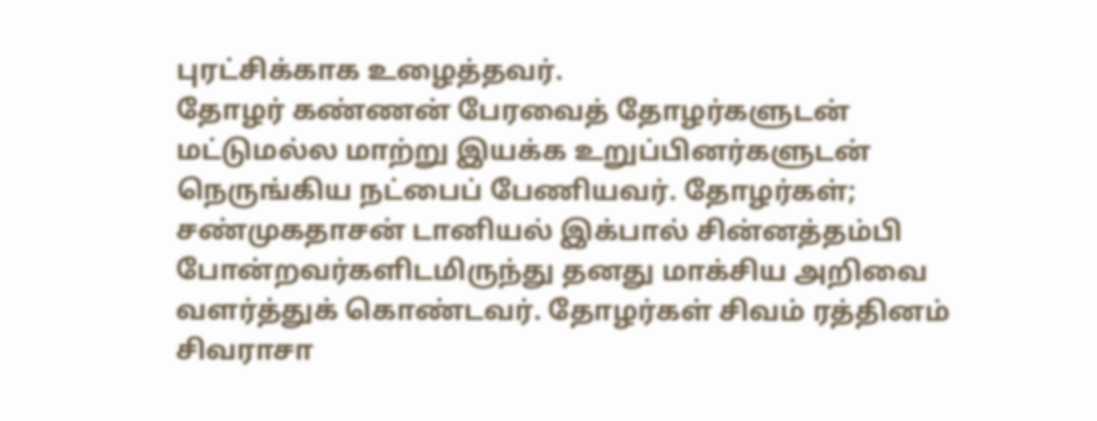புரட்சிக்காக உழைத்தவர்.
தோழர் கண்ணன் பேரவைத் தோழர்களுடன் மட்டுமல்ல மாற்று இயக்க உறுப்பினர்களுடன் நெருங்கிய நட்பைப் பேணியவர். தோழர்கள்; சண்முகதாசன் டானியல் இக்பால் சின்னத்தம்பி போன்றவர்களிடமிருந்து தனது மாக்சிய அறிவை வளர்த்துக் கொண்டவர். தோழர்கள் சிவம் ரத்தினம் சிவராசா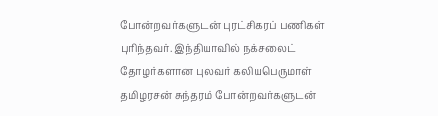போன்றவர்களுடன் புரட்சிகரப் பணிகள் புரிந்தவர். இந்தியாவில் நக்சலைட் தோழர்களான புலவர் கலியபெருமாள் தமிழரசன் சுந்தரம் போன்றவர்களுடன்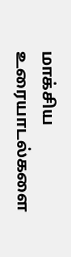மாக்சிய உரையாடல்களை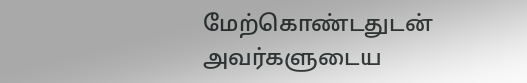மேற்கொண்டதுடன் அவர்களுடைய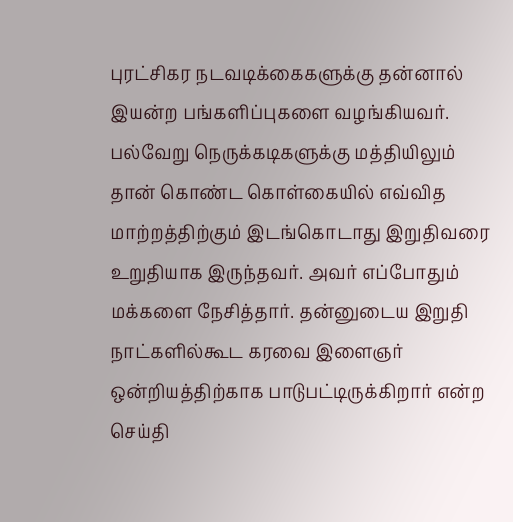புரட்சிகர நடவடிக்கைகளுக்கு தன்னால் இயன்ற பங்களிப்புகளை வழங்கியவர்.
பல்வேறு நெருக்கடிகளுக்கு மத்தியிலும் தான் கொண்ட கொள்கையில் எவ்வித மாற்றத்திற்கும் இடங்கொடாது இறுதிவரை உறுதியாக இருந்தவர். அவர் எப்போதும் மக்களை நேசித்தார். தன்னுடைய இறுதி நாட்களில்கூட கரவை இளைஞர் ஒன்றியத்திற்காக பாடுபட்டிருக்கிறார் என்ற செய்தி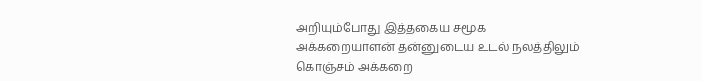அறியும்போது இத்தகைய சமூக அக்கறையாளன் தன்னுடைய உடல் நலத்திலும் கொஞ்சம் அக்கறை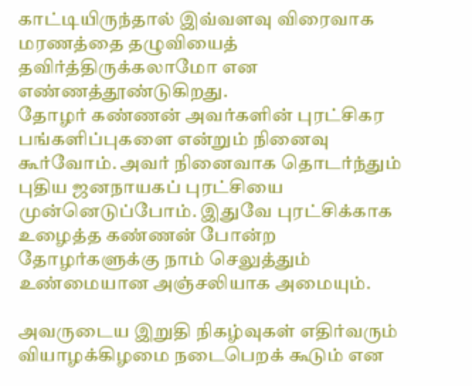காட்டியிருந்தால் இவ்வளவு விரைவாக மரணத்தை தழுவியைத் தவிர்த்திருக்கலாமோ என எண்ணத்தூண்டுகிறது.
தோழர் கண்ணன் அவர்களின் புரட்சிகர பங்களிப்புகளை என்றும் நினைவு கூர்வோம். அவர் நினைவாக தொடர்ந்தும் புதிய ஜனநாயகப் புரட்சியை முன்னெடுப்போம். இதுவே புரட்சிக்காக உழைத்த கண்ணன் போன்ற தோழர்களுக்கு நாம் செலுத்தும் உண்மையான அஞ்சலியாக அமையும்.

அவருடைய இறுதி நிகழ்வுகள் எதிர்வரும் வியாழக்கிழமை நடைபெறக் கூடும் என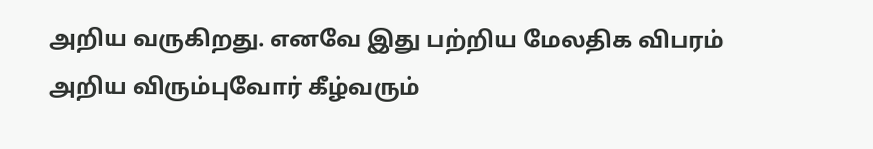அறிய வருகிறது. எனவே இது பற்றிய மேலதிக விபரம் அறிய விரும்புவோர் கீழ்வரும்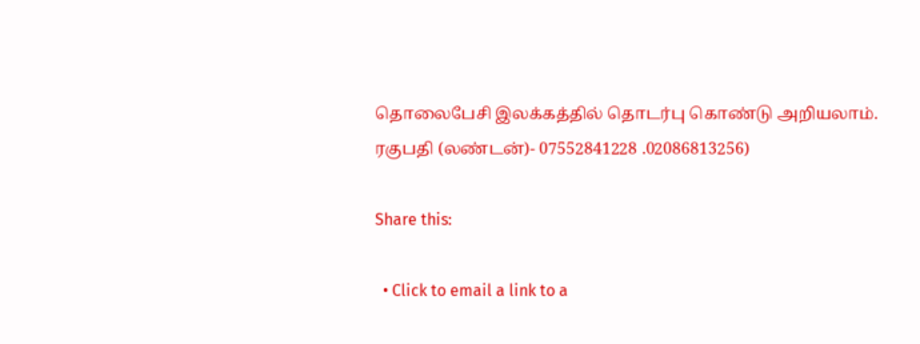தொலைபேசி இலக்கத்தில் தொடர்பு கொண்டு அறியலாம். ரகுபதி (லண்டன்)- 07552841228 .02086813256)

Share this:

  • Click to email a link to a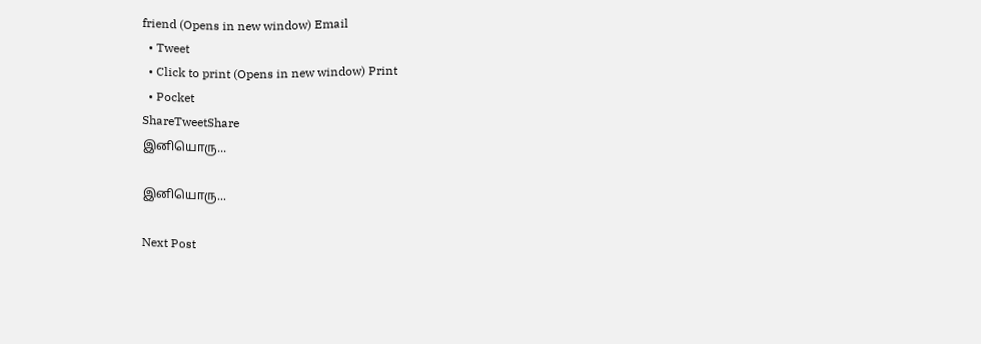friend (Opens in new window) Email
  • Tweet
  • Click to print (Opens in new window) Print
  • Pocket
ShareTweetShare
இனியொரு...

இனியொரு...

Next Post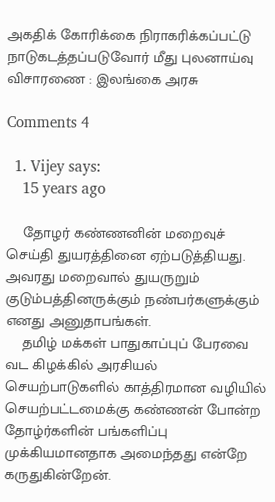அகதிக் கோரிக்கை நிராகரிக்கப்பட்டு நாடுகடத்தப்படுவோர் மீது புலனாய்வு விசாரணை : இலங்கை அரசு

Comments 4

  1. Vijey says:
    15 years ago

    தோழர் கண்ணனின் மறைவுச் செய்தி துயரத்தினை ஏற்படுத்தியது. அவரது மறைவால் துயருறும் குடும்பத்தினருக்கும் நண்பர்களுக்கும் எனது அனுதாபங்கள்.
    தமிழ் மக்கள் பாதுகாப்புப் பேரவை வட கிழக்கில் அரசியல் செயற்பாடுகளில் காத்திரமான வழியில் செயற்பட்டமைக்கு கண்ணன் போன்ற தோழ்ர்களின் பங்களிப்பு முக்கியமானதாக அமைந்தது என்றே கருதுகின்றேன்.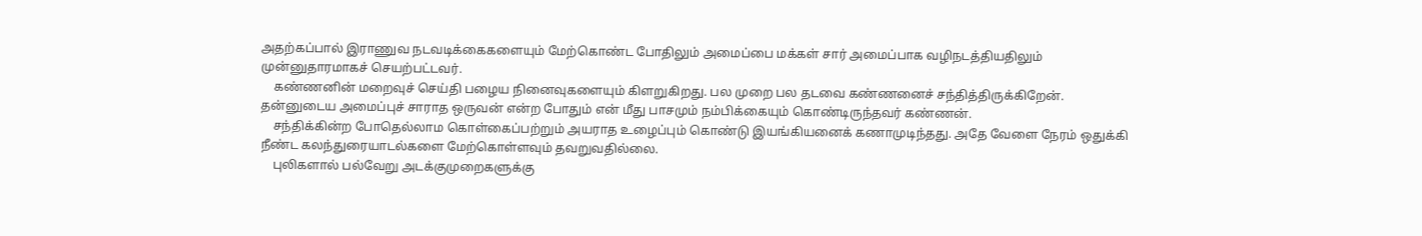அதற்கப்பால் இராணுவ நடவடிக்கைகளையும் மேற்கொண்ட போதிலும் அமைப்பை மக்கள் சார் அமைப்பாக வழிநடத்தியதிலும் முன்னுதாரமாகச் செயற்பட்டவர்.
    கண்ணனின் மறைவுச் செய்தி பழைய நினைவுகளையும் கிளறுகிறது. பல முறை பல தடவை கண்ணனைச் சந்தித்திருக்கிறேன். தன்னுடைய அமைப்புச் சாராத ஒருவன் என்ற போதும் என் மீது பாசமும் நம்பிக்கையும் கொண்டிருந்தவர் கண்ணன்.
    சந்திக்கின்ற போதெல்லாம கொள்கைப்பற்றும் அயராத உழைப்பும் கொண்டு இயங்கியனைக் கணாமுடிந்தது. அதே வேளை நேரம் ஒதுக்கி நீண்ட கலந்துரையாடல்களை மேற்கொள்ளவும் தவறுவதில்லை.
    புலிகளால் பல்வேறு அடக்குமுறைகளுக்கு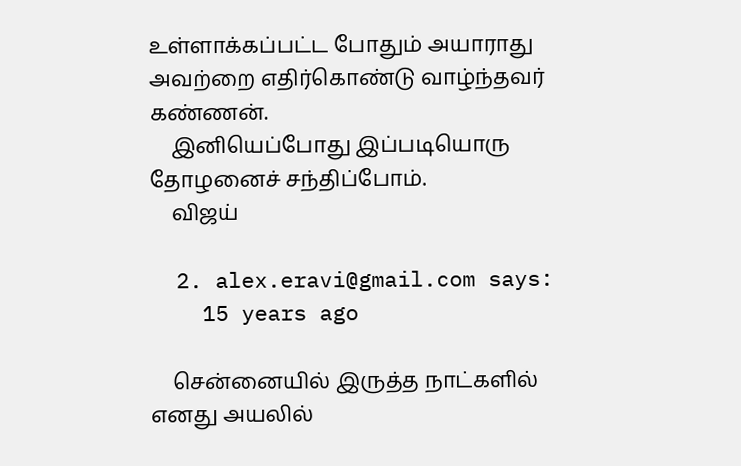உள்ளாக்கப்பட்ட போதும் அயாராது அவற்றை எதிர்கொண்டு வாழ்ந்தவர் கண்ணன்.
    இனியெப்போது இப்படியொரு தோழனைச் சந்திப்போம்.
    விஜய்

  2. alex.eravi@gmail.com says:
    15 years ago

    சென்னையில் இருத்த நாட்களில் எனது அயலில்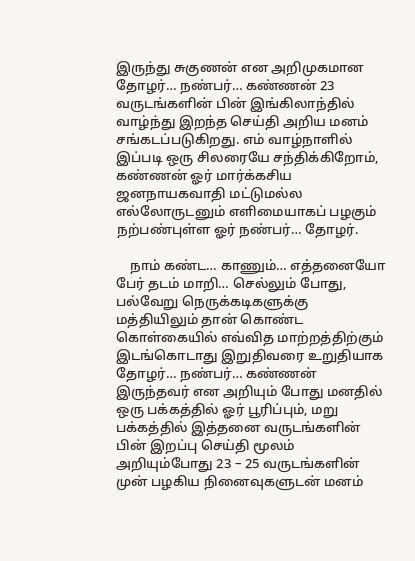இருந்து சுகுணன் என அறிமுகமான தோழர்… நண்பர்… கண்ணன் 23 வருடங்களின் பின் இங்கிலாந்தில் வாழ்ந்து இறந்த செய்தி அறிய மனம் சங்கடப்படுகிறது. எம் வாழ்நாளில் இப்படி ஒரு சிலரையே சந்திக்கிறோம், கண்ணன் ஓர் மார்க்கசிய ஜனநாயகவாதி மட்டுமல்ல எல்லோருடனும் எளிமையாகப் பழகும் நற்பண்புள்ள ஓர் நண்பர்… தோழர்.

    நாம் கண்ட… காணும்… எத்தனையோ பேர் தடம் மாறி… செல்லும் போது, பல்வேறு நெருக்கடிகளுக்கு மத்தியிலும் தான் கொண்ட கொள்கையில் எவ்வித மாற்றத்திற்கும் இடங்கொடாது இறுதிவரை உறுதியாக தோழர்… நண்பர்… கண்ணன் இருந்தவர் என அறியும் போது மனதில் ஒரு பக்கத்தில் ஓர் பூரிப்பும், மறு பக்கத்தில் இத்தனை வருடங்களின் பின் இறப்பு செய்தி மூலம் அறியும்போது 23 – 25 வருடங்களின் முன் பழகிய நினைவுகளுடன் மனம்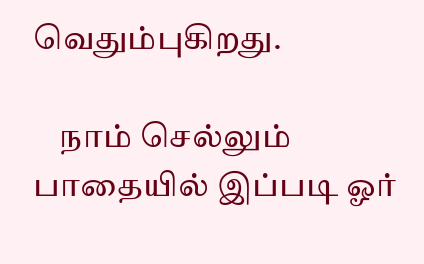வெதும்புகிறது.

    நாம் செல்லும் பாதையில் இப்படி ஓர்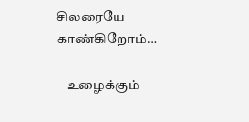சிலரையே காண்கிறோம்…

    உழைக்கும்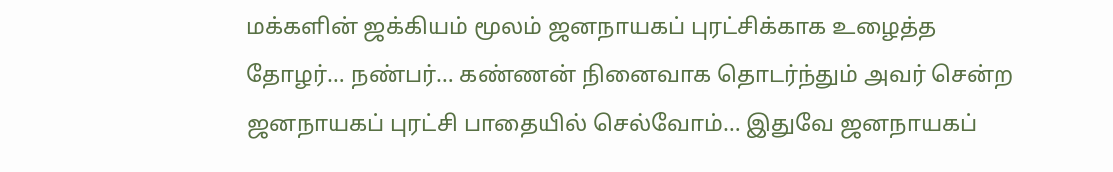மக்களின் ஜக்கியம் மூலம் ஜனநாயகப் புரட்சிக்காக உழைத்த தோழர்… நண்பர்… கண்ணன் நினைவாக தொடர்ந்தும் அவர் சென்ற ஜனநாயகப் புரட்சி பாதையில் செல்வோம்… இதுவே ஜனநாயகப்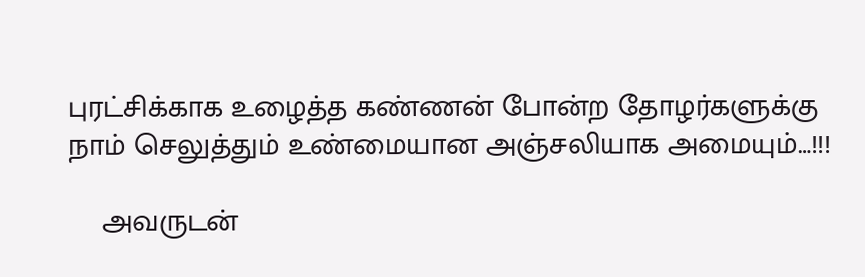புரட்சிக்காக உழைத்த கண்ணன் போன்ற தோழர்களுக்கு நாம் செலுத்தும் உண்மையான அஞ்சலியாக அமையும்…!!!

    அவருடன்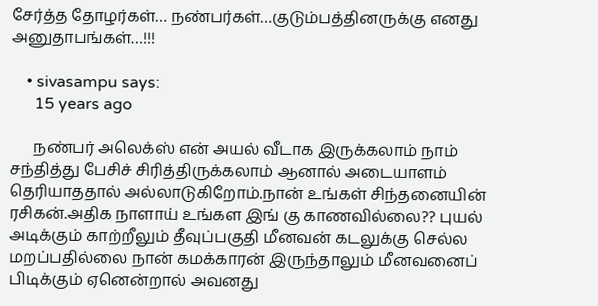சேர்த்த தோழர்கள்… நண்பர்கள்…குடும்பத்தினருக்கு எனது அனுதாபங்கள்…!!!

    • sivasampu says:
      15 years ago

      நண்பர் அலெக்ஸ் என் அயல் வீடாக இருக்கலாம் நாம் சந்தித்து பேசிச் சிரித்திருக்கலாம் ஆனால் அடையாளம் தெரியாததால் அல்லாடுகிறோம்.நான் உங்கள் சிந்தனையின் ரசிகன்.அதிக நாளாய் உங்கள இங் கு காணவில்லை?? புயல் அடிக்கும் காற்றீலும் தீவுப்பகுதி மீனவன் கடலுக்கு செல்ல மறப்பதில்லை நான் கமக்காரன் இருந்தாலும் மீனவனைப் பிடிக்கும் ஏனென்றால் அவனது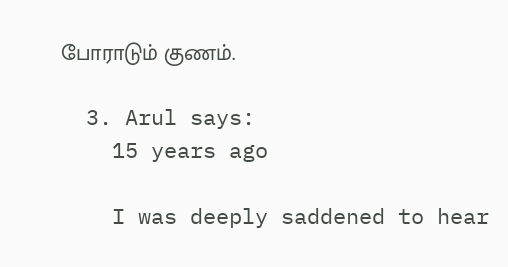போராடும் குணம்.

  3. Arul says:
    15 years ago

    I was deeply saddened to hear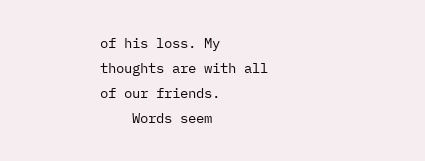of his loss. My thoughts are with all of our friends.
    Words seem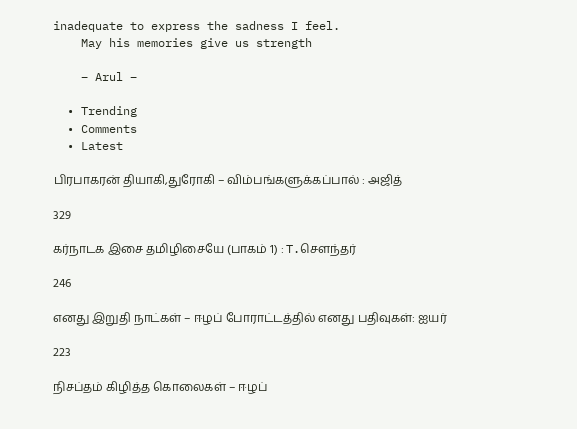inadequate to express the sadness I feel.
    May his memories give us strength

    – Arul –

  • Trending
  • Comments
  • Latest

பிரபாகரன் தியாகி,துரோகி – விம்பங்களுக்கப்பால் : அஜித்

329

கர்நாடக இசை தமிழிசையே (பாகம் 1) : T.செளந்தர்

246

எனது இறுதி நாட்கள் – ஈழப் போராட்டத்தில் எனது பதிவுகள்: ஐயர்

223

நிசப்தம் கிழித்த கொலைகள் – ஈழப்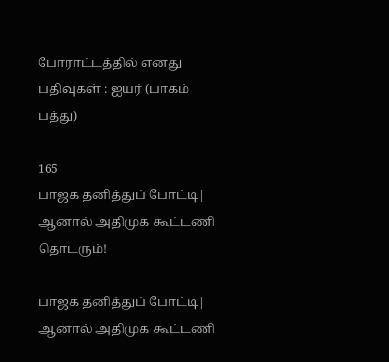போராட்டத்தில் எனது பதிவுகள் : ஐயர் (பாகம் பத்து)

165
பாஜக தனித்துப் போட்டி| ஆனால் அதிமுக கூட்டணி தொடரும்!

பாஜக தனித்துப் போட்டி| ஆனால் அதிமுக கூட்டணி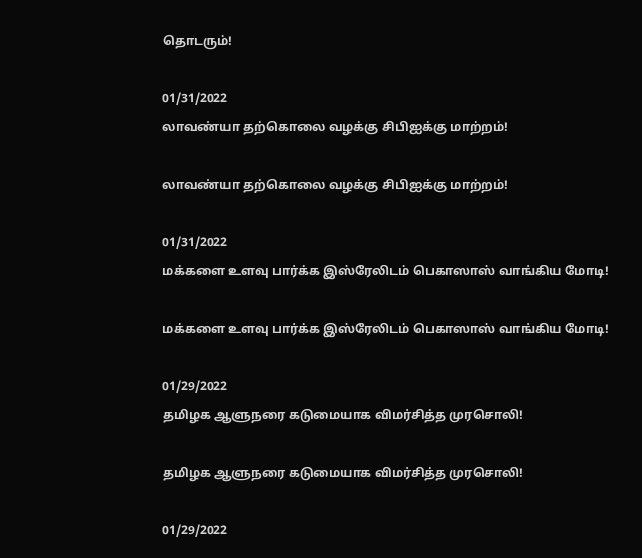தொடரும்!

01/31/2022
லாவண்யா தற்கொலை வழக்கு சிபிஐக்கு மாற்றம்!

லாவண்யா தற்கொலை வழக்கு சிபிஐக்கு மாற்றம்!

01/31/2022
மக்களை உளவு பார்க்க இஸ்ரேலிடம் பெகாஸாஸ் வாங்கிய மோடி!

மக்களை உளவு பார்க்க இஸ்ரேலிடம் பெகாஸாஸ் வாங்கிய மோடி!

01/29/2022
தமிழக ஆளுநரை கடுமையாக விமர்சித்த முரசொலி!

தமிழக ஆளுநரை கடுமையாக விமர்சித்த முரசொலி!

01/29/2022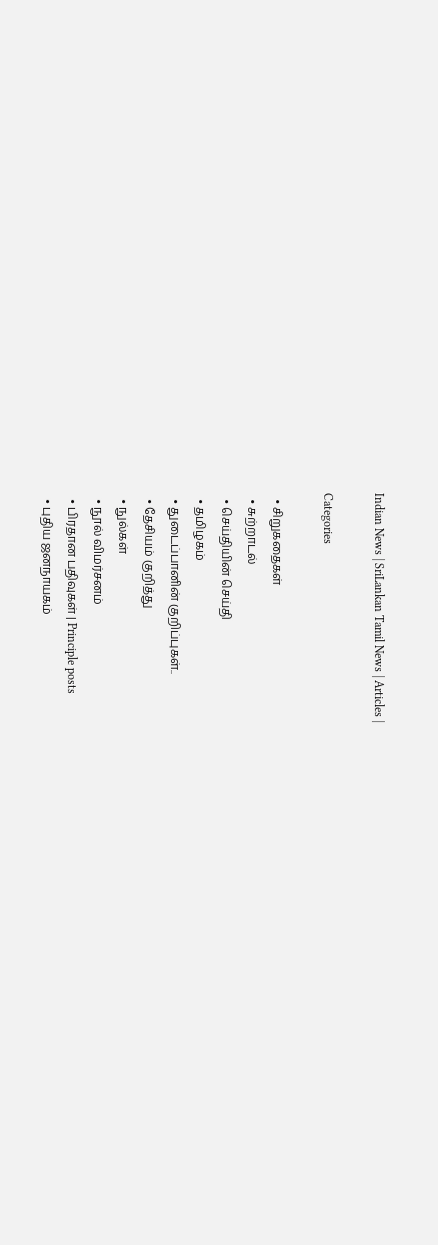Indian News | SriLankan Tamil News | Articles |

Categories

  • சிறுகதைகள்
  • சுற்றாடல்
  • செய்தியின் செய்தி
  • தமிழகம்
  • துடைப்பானின் குறிப்புகள்..
  • தேசியம் குறித்து
  • நுல்கள்
  • நூல் விமர்சனம்
  • பிரதான பதிவுகள் | Principle posts
  • புதிய ஜனநாயகம்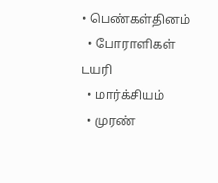• பெண்கள்தினம்
  • போராளிகள் டயரி
  • மார்க்சியம்
  • முரண்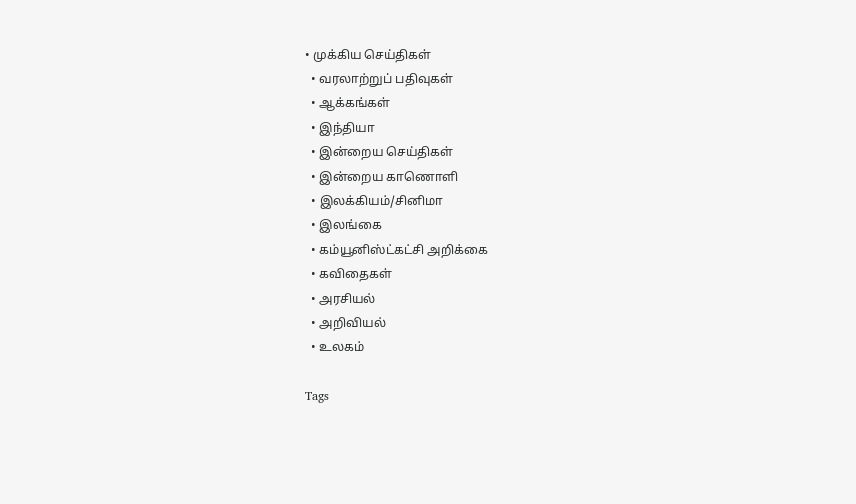• முக்கிய செய்திகள்
  • வரலாற்றுப் பதிவுகள்
  • ஆக்கங்கள்
  • இந்தியா
  • இன்றைய செய்திகள்
  • இன்றைய காணொளி
  • இலக்கியம்/சினிமா
  • இலங்கை
  • கம்யூனிஸ்ட்கட்சி அறிக்கை
  • கவிதைகள்
  • அரசியல்
  • அறிவியல்
  • உலகம்

Tags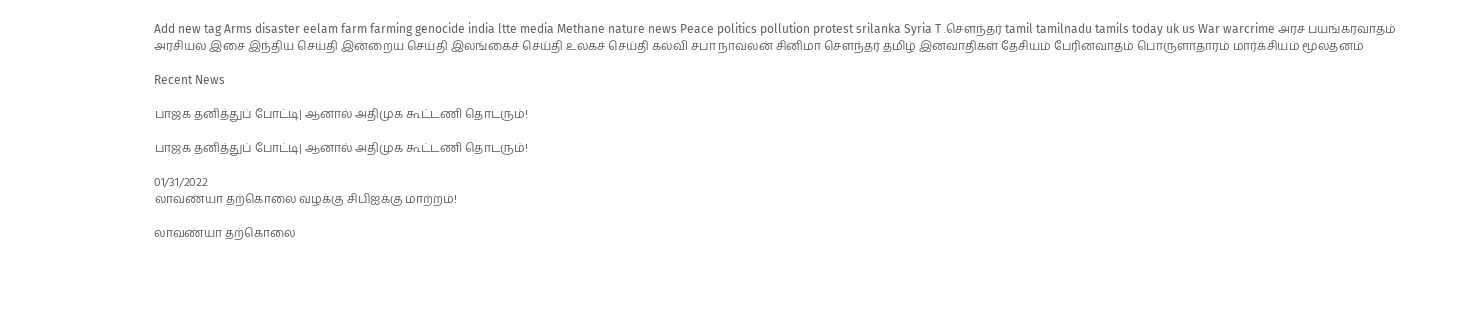Add new tag Arms disaster eelam farm farming genocide india ltte media Methane nature news Peace politics pollution protest srilanka Syria T .சௌந்தர் tamil tamilnadu tamils today uk us War warcrime அரச பயங்கரவாதம் அரசியல் இசை இந்திய செய்தி இன்றைய செய்தி இலங்கைச் செய்தி உலகச் செய்தி கல்வி சபா நாவலன் சினிமா சௌந்தர் தமிழ் இனவாதிகள் தேசியம் பேரினவாதம் பொருளாதாரம் மார்க்சியம் மூலதனம்

Recent News

பாஜக தனித்துப் போட்டி| ஆனால் அதிமுக கூட்டணி தொடரும்!

பாஜக தனித்துப் போட்டி| ஆனால் அதிமுக கூட்டணி தொடரும்!

01/31/2022
லாவண்யா தற்கொலை வழக்கு சிபிஐக்கு மாற்றம்!

லாவண்யா தற்கொலை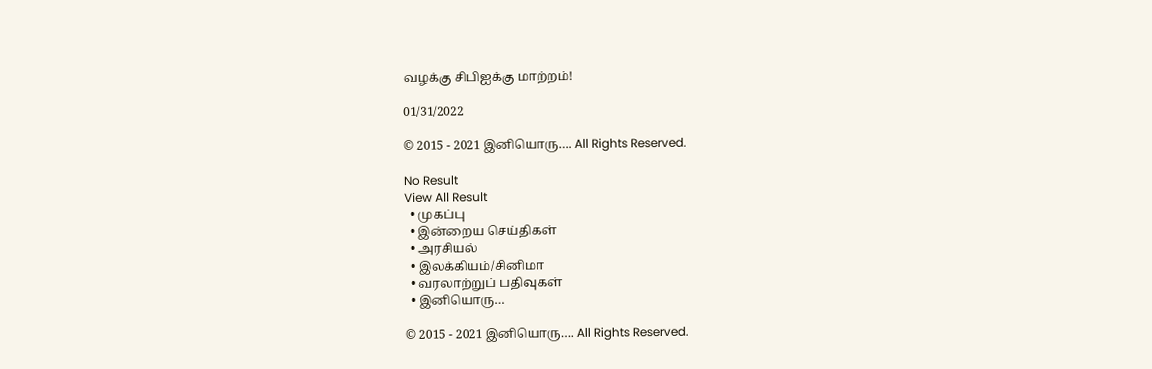வழக்கு சிபிஐக்கு மாற்றம்!

01/31/2022

© 2015 - 2021 இனியொரு…. All Rights Reserved.

No Result
View All Result
  • முகப்பு
  • இன்றைய செய்திகள்
  • அரசியல்
  • இலக்கியம்/சினிமா
  • வரலாற்றுப் பதிவுகள்
  • இனியொரு…

© 2015 - 2021 இனியொரு…. All Rights Reserved.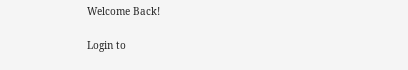Welcome Back!

Login to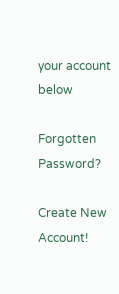your account below

Forgotten Password?

Create New Account!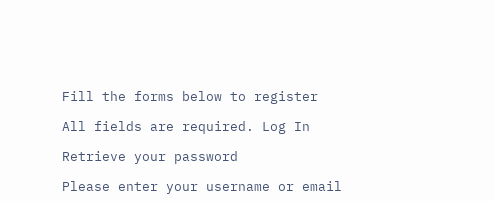Fill the forms below to register

All fields are required. Log In

Retrieve your password

Please enter your username or email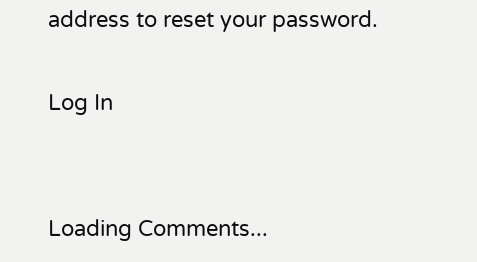address to reset your password.

Log In


Loading Comments...